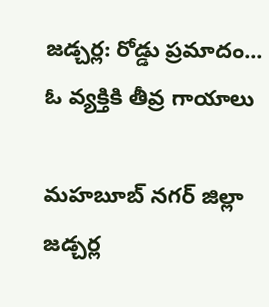జడ్చర్ల: రోడ్డు ప్రమాదం... ఓ వ్యక్తికి తీవ్ర గాయాలు

మహబూబ్ నగర్ జిల్లా జడ్చర్ల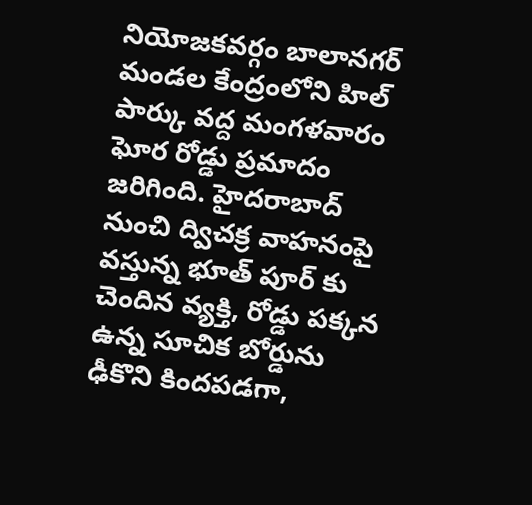నియోజకవర్గం బాలానగర్ మండల కేంద్రంలోని హిల్ పార్కు వద్ద మంగళవారం ఘోర రోడ్డు ప్రమాదం జరిగింది. హైదరాబాద్ నుంచి ద్విచక్ర వాహనంపై వస్తున్న భూత్ పూర్ కు చెందిన వ్యక్తి, రోడ్డు పక్కన ఉన్న సూచిక బోర్డును ఢీకొని కిందపడగా,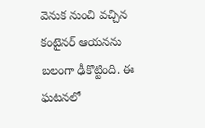వెనుక నుంచి వచ్చిన కంటైనర్ ఆయనను బలంగా ఢీకొట్టింది. ఈ ఘటనలో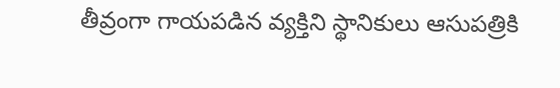తీవ్రంగా గాయపడిన వ్యక్తిని స్థానికులు ఆసుపత్రికి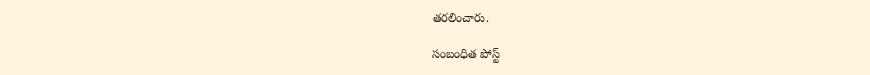తరలించారు.

సంబంధిత పోస్ట్